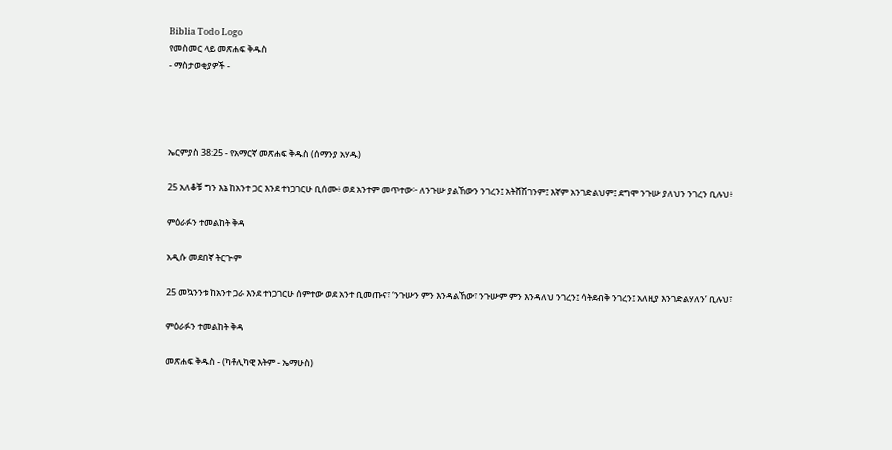Biblia Todo Logo
የመስመር ላይ መጽሐፍ ቅዱስ
- ማስታወቂያዎች -




ኤርምያስ 38:25 - የአማርኛ መጽሐፍ ቅዱስ (ሰማንያ አሃዱ)

25 አለቆቹ ግን እኔ ከአንተ ጋር እንደ ተነጋገርሁ ቢሰሙ፥ ወደ አንተም መጥተው፦ ለንጉሡ ያልኸውን ንገረን፤ አትሸሽገንም፤ እኛም አንገድልህም፤ ደግሞ ንጉሡ ያለህን ንገረን ቢሉህ፥

ምዕራፉን ተመልከት ቅዳ

አዲሱ መደበኛ ትርጒም

25 መኳንንቱ ከአንተ ጋራ እንደ ተነጋገርሁ ሰምተው ወደ አንተ ቢመጡና፣ ‘ንጉሡን ምን እንዳልኸው፣ ንጉሡም ምን እንዳለህ ንገረን፤ ሳትደብቅ ንገረን፤ አለዚያ እንገድልሃለን’ ቢሉህ፣

ምዕራፉን ተመልከት ቅዳ

መጽሐፍ ቅዱስ - (ካቶሊካዊ እትም - ኤማሁስ)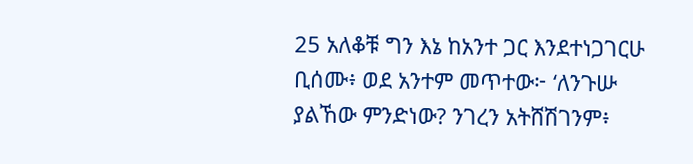25 አለቆቹ ግን እኔ ከአንተ ጋር እንደተነጋገርሁ ቢሰሙ፥ ወደ አንተም መጥተው፦ ‘ለንጉሡ ያልኸው ምንድነው? ንገረን አትሸሽገንም፥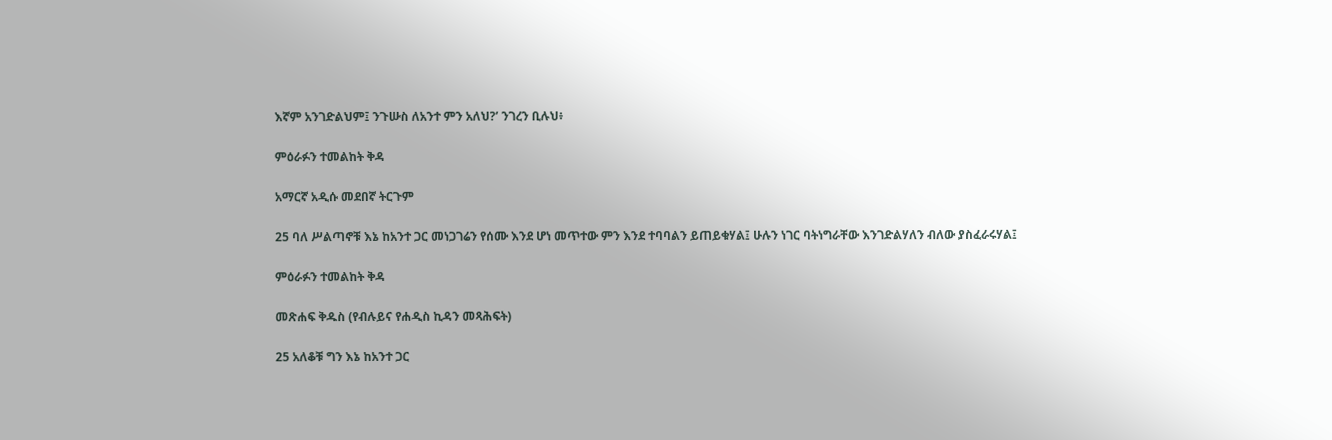እኛም አንገድልህም፤ ንጉሡስ ለአንተ ምን አለህ?’ ንገረን ቢሉህ፥

ምዕራፉን ተመልከት ቅዳ

አማርኛ አዲሱ መደበኛ ትርጉም

25 ባለ ሥልጣኖቹ እኔ ከአንተ ጋር መነጋገሬን የሰሙ እንደ ሆነ መጥተው ምን እንደ ተባባልን ይጠይቁሃል፤ ሁሉን ነገር ባትነግራቸው እንገድልሃለን ብለው ያስፈራሩሃል፤

ምዕራፉን ተመልከት ቅዳ

መጽሐፍ ቅዱስ (የብሉይና የሐዲስ ኪዳን መጻሕፍት)

25 አለቆቹ ግን እኔ ከአንተ ጋር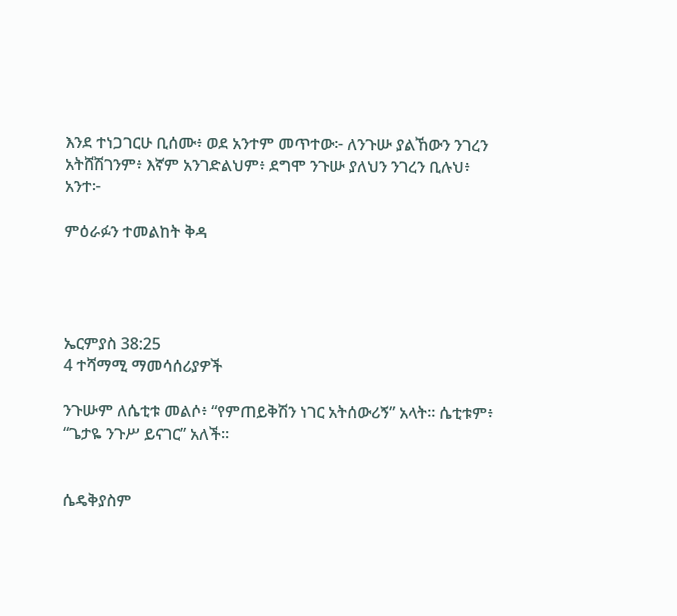እንደ ተነጋገርሁ ቢሰሙ፥ ወደ አንተም መጥተው፦ ለንጉሡ ያልኸውን ንገረን አትሸሽገንም፥ እኛም አንገድልህም፥ ደግሞ ንጉሡ ያለህን ንገረን ቢሉህ፥ አንተ፦

ምዕራፉን ተመልከት ቅዳ




ኤርምያስ 38:25
4 ተሻማሚ ማመሳሰሪያዎች

ንጉሡም ለሴቲቱ መልሶ፥ “የምጠይቅሽን ነገር አትሰውሪኝ” አላት። ሴቲቱም፥ “ጌታዬ ንጉሥ ይናገር” አለች።


ሴዴቅያስም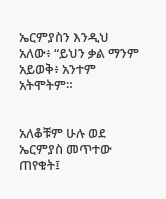ኤርምያስን እንዲህ አለው፥ “ይህን ቃል ማንም አይወቅ፥ አንተም አትሞትም።


አለቆቹም ሁሉ ወደ ኤርምያስ መጥተው ጠየቁት፤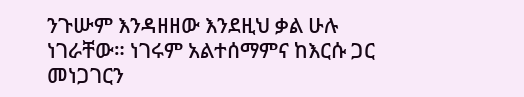ንጉሡም እንዳዘዘው እንደዚህ ቃል ሁሉ ነገራቸው። ነገሩም አልተሰማምና ከእርሱ ጋር መነጋገርን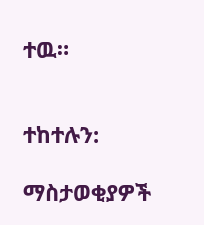ተዉ።


ተከተሉን:

ማስታወቂያዎች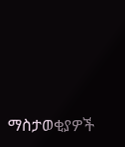ማስታወቂያዎች